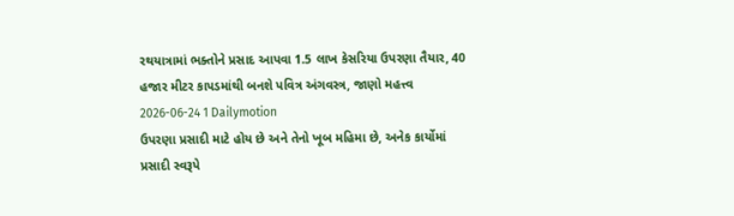રથયાત્રામાં ભક્તોને પ્રસાદ આપવા 1.5 લાખ કેસરિયા ઉપરણા તૈયાર, 40 હજાર મીટર કાપડમાંથી બનશે પવિત્ર અંગવસ્ત્ર, જાણો મહત્ત્વ
2026-06-24 1 Dailymotion
ઉપરણા પ્રસાદી માટે હોય છે અને તેનો ખૂબ મહિમા છે, અનેક કાર્યોમાં પ્રસાદી સ્વરૂપે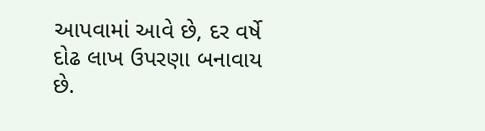આપવામાં આવે છે, દર વર્ષે દોઢ લાખ ઉપરણા બનાવાય છે.